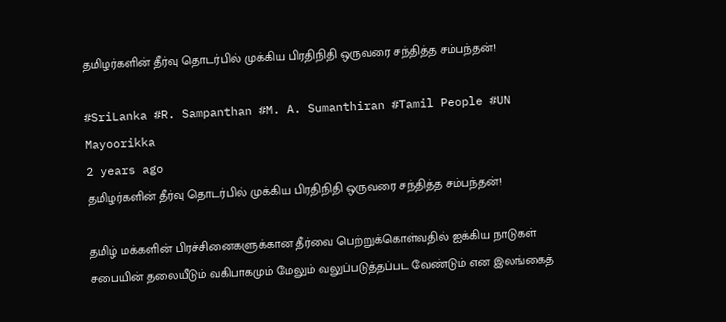தமிழர்களின் தீர்வு தொடர்பில் முக்கிய பிரதிநிதி ஒருவரை சந்தித்த சம்பந்தன்!

#SriLanka #R. Sampanthan #M. A. Sumanthiran #Tamil People #UN
Mayoorikka
2 years ago
தமிழர்களின் தீர்வு தொடர்பில் முக்கிய பிரதிநிதி ஒருவரை சந்தித்த சம்பந்தன்!

தமிழ் மக்களின் பிரச்சினைகளுக்கான தீர்வை பெற்றுக்கொள்வதில் ஐக்கிய நாடுகள் சபையின் தலையீடும் வகிபாகமும் மேலும் வலுப்படுத்தப்பட வேண்டும் என இலங்கைத்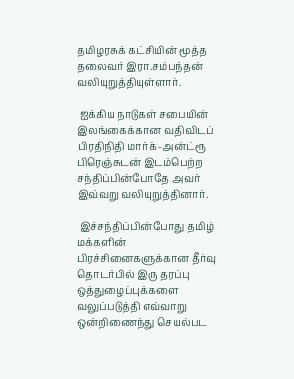தமிழரசுக் கட்சியின் மூத்த தலைவர் இரா.சம்பந்தன் வலியுறுத்தியுள்ளார்.

 ஐக்கிய நாடுகள் சபையின் இலங்கைக்கான வதிவிடப் பிரதிநிதி மார்க்-அன்ட்ரூ பிரெஞ்சுடன் இடம்பெற்ற சந்திப்பின்போதே அவர் இவ்வறு வலியுறுத்தினார்.

 இச்சந்திப்பின்போது தமிழ் மக்களின் பிரச்சினைகளுக்கான தீர்வு தொடர்பில் இரு தரப்பு ஒத்துழைப்புக்களை வலுப்படுத்தி எவ்வாறு ஒன்றிணைந்து செயல்பட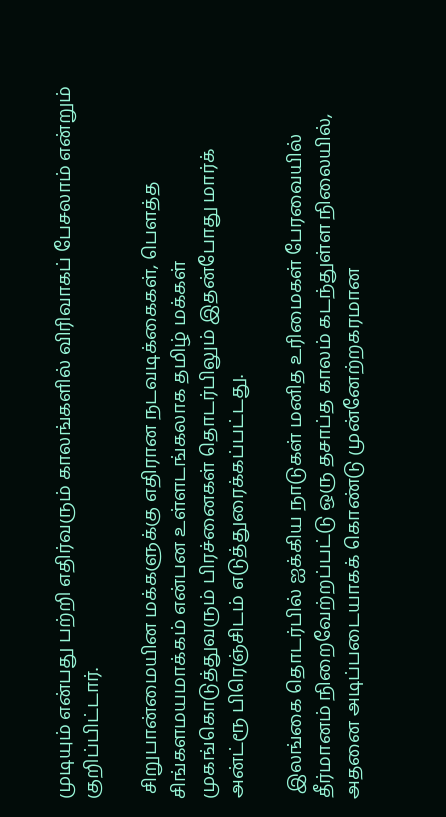முடியும் என்பது பற்றி எதிர்வரும் காலங்களில் விரிவாகப் பேசலாம் என்றும் குறிப்பிட்டார்.

 சிறுபான்மையின மக்களுக்கு எதிரான நடவடிக்கைகள், பௌத்த சிங்களமயமாக்கம் என்பன உள்ளடங்கலாக தமிழ் மக்கள் முகங்கொடுத்துவரும் பிரச்னைகள் தொடர்பிலும் இதன்போது மார்க் அன்ட்ரூ பிரெஞ்சிடம் எடுத்துரைக்கப்பட்டது.

 இலங்கை தொடர்பில் ஐக்கிய நாடுகள் மனித உரிமைகள் பேரவையில் தீர்மானம் நிறைவேற்றப்பட்டு ஒரு தசாப்த காலம் கடந்துள்ள நிலையில், அதனை அடிப்படையாகக் கொண்டு முன்னேற்றகரமான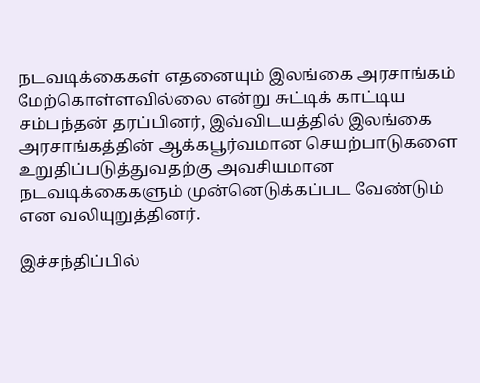நடவடிக்கைகள் எதனையும் இலங்கை அரசாங்கம் மேற்கொள்ளவில்லை என்று சுட்டிக் காட்டிய சம்பந்தன் தரப்பினர், இவ்விடயத்தில் இலங்கை அரசாங்கத்தின் ஆக்கபூர்வமான செயற்பாடுகளை உறுதிப்படுத்துவதற்கு அவசியமான நடவடிக்கைகளும் முன்னெடுக்கப்பட வேண்டும் என வலியுறுத்தினர்.

இச்சந்திப்பில்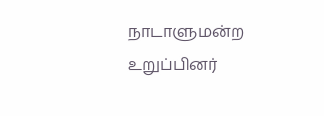நாடாளுமன்ற உறுப்பினர்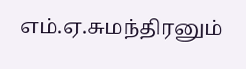எம்.ஏ.சுமந்திரனும்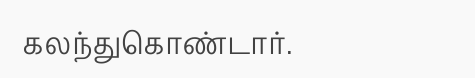கலந்துகொண்டார்.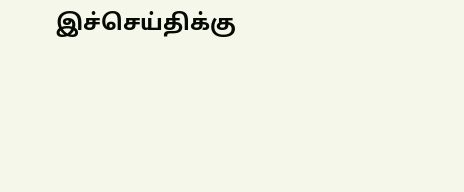இச்செய்திக்கு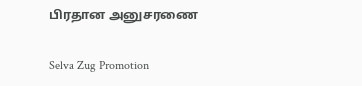பிரதான அனுசரணை

Selva Zug Promotion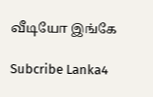வீடியோ இங்கே

Subcribe Lanka4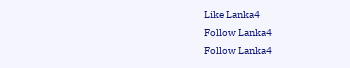Like Lanka4
Follow Lanka4
Follow Lanka4